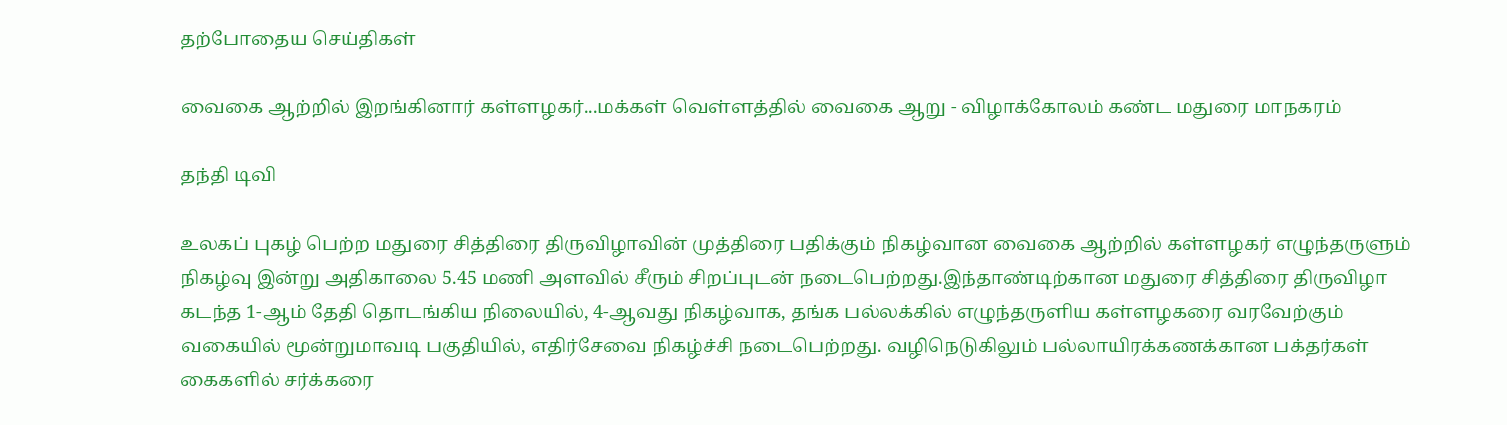தற்போதைய செய்திகள்

வைகை ஆற்றில் இறங்கினார் கள்ளழகர்...மக்கள் வெள்ளத்தில் வைகை ஆறு - விழாக்கோலம் கண்ட மதுரை மாநகரம்

தந்தி டிவி

உலகப் புகழ் பெற்ற மதுரை சித்திரை திருவிழாவின் முத்திரை பதிக்கும் நிகழ்வான வைகை ஆற்றில் கள்ளழகர் எழுந்தருளும் நிகழ்வு இன்று அதிகாலை 5.45 மணி அளவில் சீரும் சிறப்புடன் நடைபெற்றது.இந்தாண்டிற்கான மதுரை சித்திரை திருவிழா கடந்த 1-ஆம் தேதி தொடங்கிய நிலையில், 4-ஆவது நிகழ்வாக, தங்க பல்லக்கில் எழுந்தருளிய கள்ளழகரை வரவேற்கும் வகையில் மூன்றுமாவடி பகுதியில், எதிர்சேவை நிகழ்ச்சி நடைபெற்றது. வழிநெடுகிலும் பல்லாயிரக்கணக்கான பக்தர்கள் கைகளில் சர்க்கரை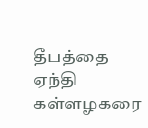தீபத்தை ஏந்தி கள்ளழகரை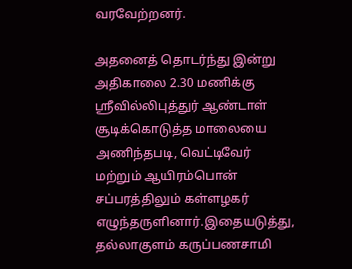வரவேற்றனர்.

அதனைத் தொடர்ந்து இன்று அதிகாலை 2.30 மணிக்கு ஸ்ரீவில்லிபுத்துர் ஆண்டாள் சூடிக்கொடுத்த மாலையை அணிந்தபடி, வெட்டிவேர் மற்றும் ஆயிரம்பொன் சப்பரத்திலும் கள்ளழகர் எழுந்தருளினார்.இதையடுத்து, தல்லாகுளம் கருப்பணசாமி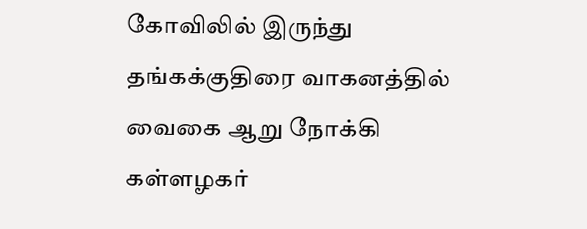கோவிலில் இருந்து தங்கக்குதிரை வாகனத்தில் வைகை ஆறு நோக்கி கள்ளழகர்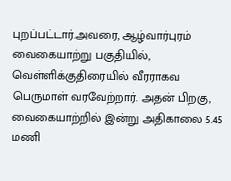புறப்பட்டார்.அவரை, ஆழ்வார்புரம் வைகையாற்று பகுதியில், வெள்ளிக்குதிரையில் வீரராகவ பெருமாள் வரவேற்றார். அதன் பிறகு, வைகையாற்றில் இன்று அதிகாலை 5.45 மணி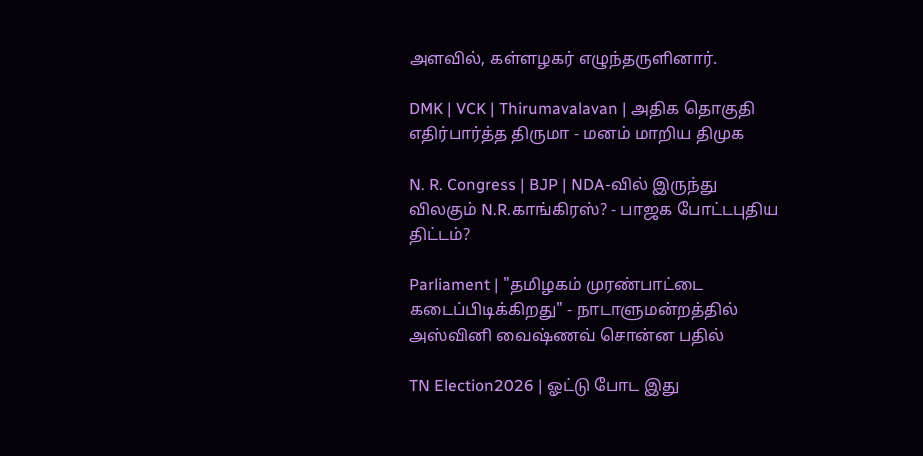அளவில், கள்ளழகர் எழுந்தருளினார்.

DMK | VCK | Thirumavalavan | அதிக தொகுதி எதிர்பார்த்த திருமா - மனம் மாறிய திமுக

N. R. Congress | BJP | NDA-வில் இருந்து விலகும் N.R.காங்கிரஸ்? - பாஜக போட்டபுதிய திட்டம்?

Parliament | "தமிழகம் முரண்பாட்டை கடைப்பிடிக்கிறது" - நாடாளுமன்றத்தில் அஸ்வினி வைஷ்ணவ் சொன்ன பதில்

TN Election2026 | ஓட்டு போட இது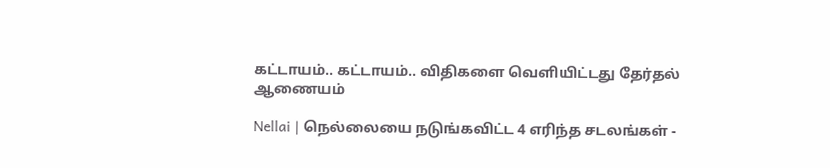கட்டாயம்.. கட்டாயம்.. விதிகளை வெளியிட்டது தேர்தல் ஆணையம்

Nellai | நெல்லையை நடுங்கவிட்ட 4 எரிந்த சடலங்கள் -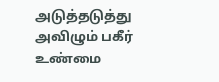அடுத்தடுத்து அவிழும் பகீர் உண்மை